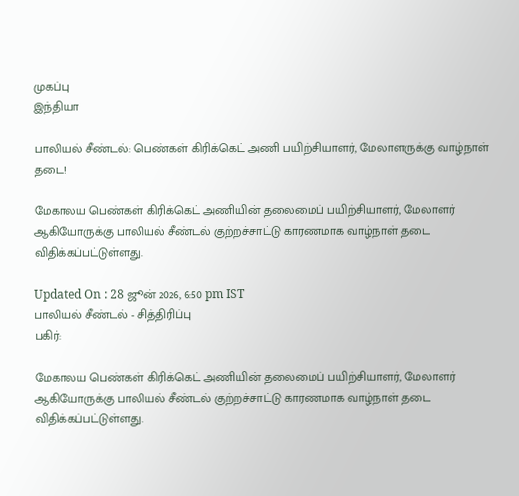முகப்பு
இந்தியா

பாலியல் சீண்டல்: பெண்கள் கிரிக்கெட் அணி பயிற்சியாளர், மேலாளருக்கு வாழ்நாள் தடை!

மேகாலய பெண்கள் கிரிக்கெட் அணியின் தலைமைப் பயிற்சியாளர், மேலாளர் ஆகியோருக்கு பாலியல் சீண்டல் குற்றச்சாட்டு காரணமாக வாழ்நாள் தடை விதிக்கப்பட்டுள்ளது.

Updated On : 28 ஜூன் 2026, 6:50 pm IST
பாலியல் சீண்டல் - சித்திரிப்பு
பகிர்:

மேகாலய பெண்கள் கிரிக்கெட் அணியின் தலைமைப் பயிற்சியாளர், மேலாளர் ஆகியோருக்கு பாலியல் சீண்டல் குற்றச்சாட்டு காரணமாக வாழ்நாள் தடை விதிக்கப்பட்டுள்ளது.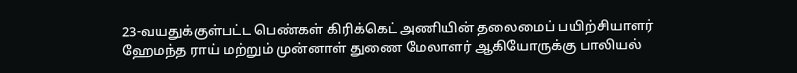23-வயதுக்குள்பட்ட பெண்கள் கிரிக்கெட் அணியின் தலைமைப் பயிற்சியாளர் ஹேமந்த ராய் மற்றும் முன்னாள் துணை மேலாளர் ஆகியோருக்கு பாலியல்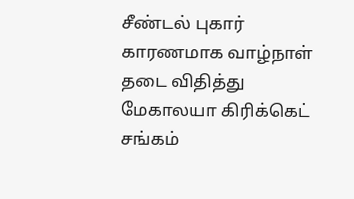சீண்டல் புகார் காரணமாக வாழ்நாள் தடை விதித்து மேகாலயா கிரிக்கெட் சங்கம்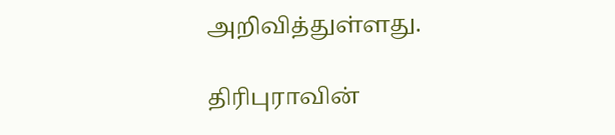அறிவித்துள்ளது.

திரிபுராவின்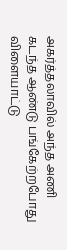அகர்த்தலாவில் அந்த அணி கடந்த ஆண்டு பங்கேற்றபோது விளையாட்டு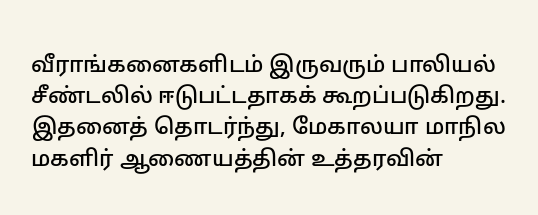வீராங்கனைகளிடம் இருவரும் பாலியல் சீண்டலில் ஈடுபட்டதாகக் கூறப்படுகிறது. இதனைத் தொடர்ந்து, மேகாலயா மாநில மகளிர் ஆணையத்தின் உத்தரவின்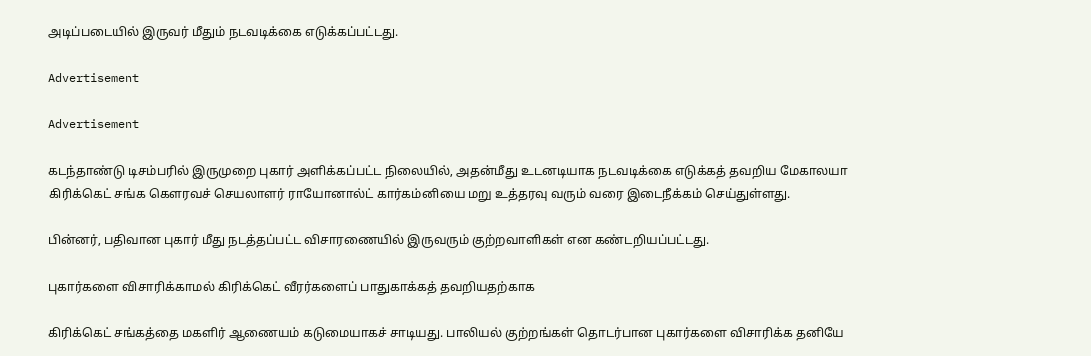அடிப்படையில் இருவர் மீதும் நடவடிக்கை எடுக்கப்பட்டது.

Advertisement

Advertisement

கடந்தாண்டு டிசம்பரில் இருமுறை புகார் அளிக்கப்பட்ட நிலையில், அதன்மீது உடனடியாக நடவடிக்கை எடுக்கத் தவறிய மேகாலயா கிரிக்கெட் சங்க கௌரவச் செயலாளர் ராயோனால்ட் கார்கம்னியை மறு உத்தரவு வரும் வரை இடைநீக்கம் செய்துள்ளது.

பின்னர், பதிவான புகார் மீது நடத்தப்பட்ட விசாரணையில் இருவரும் குற்றவாளிகள் என கண்டறியப்பட்டது.

புகார்களை விசாரிக்காமல் கிரிக்கெட் வீரர்களைப் பாதுகாக்கத் தவறியதற்காக

கிரிக்கெட் சங்கத்தை மகளிர் ஆணையம் கடுமையாகச் சாடியது. பாலியல் குற்றங்கள் தொடர்பான புகார்களை விசாரிக்க தனியே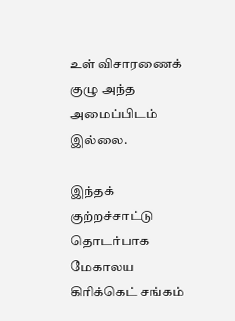உள் விசாரணைக் குழு அந்த அமைப்பிடம் இல்லை.

இந்தக் குற்றச்சாட்டு தொடர்பாக மேகாலய கிரிக்கெட் சங்கம்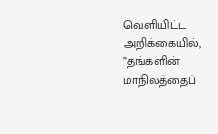வெளியிட்ட அறிக்கையில், ”தங்களின் மாநிலத்தைப்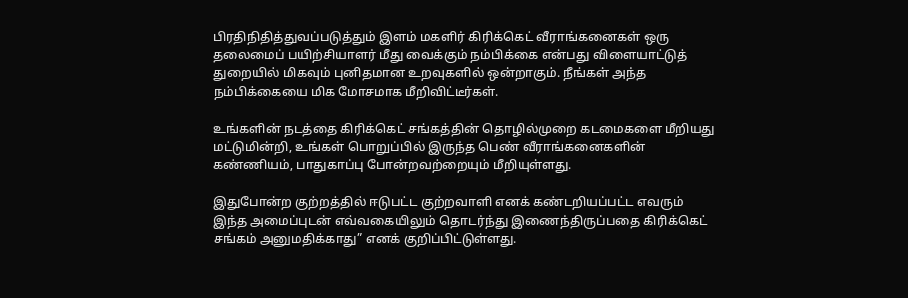பிரதிநிதித்துவப்படுத்தும் இளம் மகளிர் கிரிக்கெட் வீராங்கனைகள் ஒரு தலைமைப் பயிற்சியாளர் மீது வைக்கும் நம்பிக்கை என்பது விளையாட்டுத் துறையில் மிகவும் புனிதமான உறவுகளில் ஒன்றாகும். நீங்கள் அந்த நம்பிக்கையை மிக மோசமாக மீறிவிட்டீர்கள்.

உங்களின் நடத்தை கிரிக்கெட் சங்கத்தின் தொழில்முறை கடமைகளை மீறியது மட்டுமின்றி, உங்கள் பொறுப்பில் இருந்த பெண் வீராங்கனைகளின் கண்ணியம், பாதுகாப்பு போன்றவற்றையும் மீறியுள்ளது.

இதுபோன்ற குற்றத்தில் ஈடுபட்ட குற்றவாளி எனக் கண்டறியப்பட்ட எவரும் இந்த அமைப்புடன் எவ்வகையிலும் தொடர்ந்து இணைந்திருப்பதை கிரிக்கெட் சங்கம் அனுமதிக்காது” எனக் குறிப்பிட்டுள்ளது.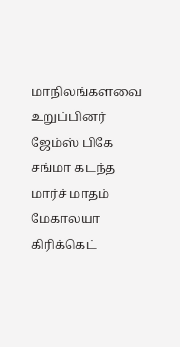மாநிலங்களவை உறுப்பினர் ஜேம்ஸ் பிகே சங்மா கடந்த மார்ச் மாதம் மேகாலயா கிரிக்கெட்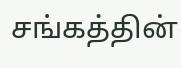சங்கத்தின்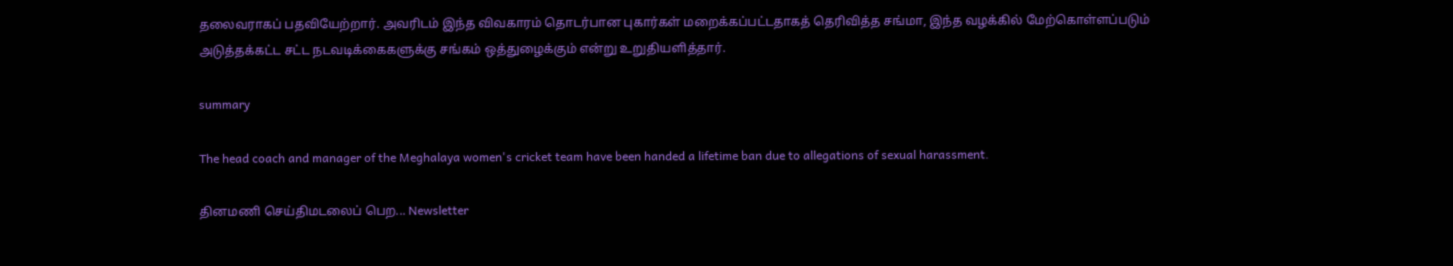தலைவராகப் பதவியேற்றார். அவரிடம் இந்த விவகாரம் தொடர்பான புகார்கள் மறைக்கப்பட்டதாகத் தெரிவித்த சங்மா, இந்த வழக்கில் மேற்கொள்ளப்படும் அடுத்தக்கட்ட சட்ட நடவடிக்கைகளுக்கு சங்கம் ஒத்துழைக்கும் என்று உறுதியளித்தார்.

summary

The head coach and manager of the Meghalaya women's cricket team have been handed a lifetime ban due to allegations of sexual harassment.

தினமணி செய்திமடலைப் பெற... Newsletter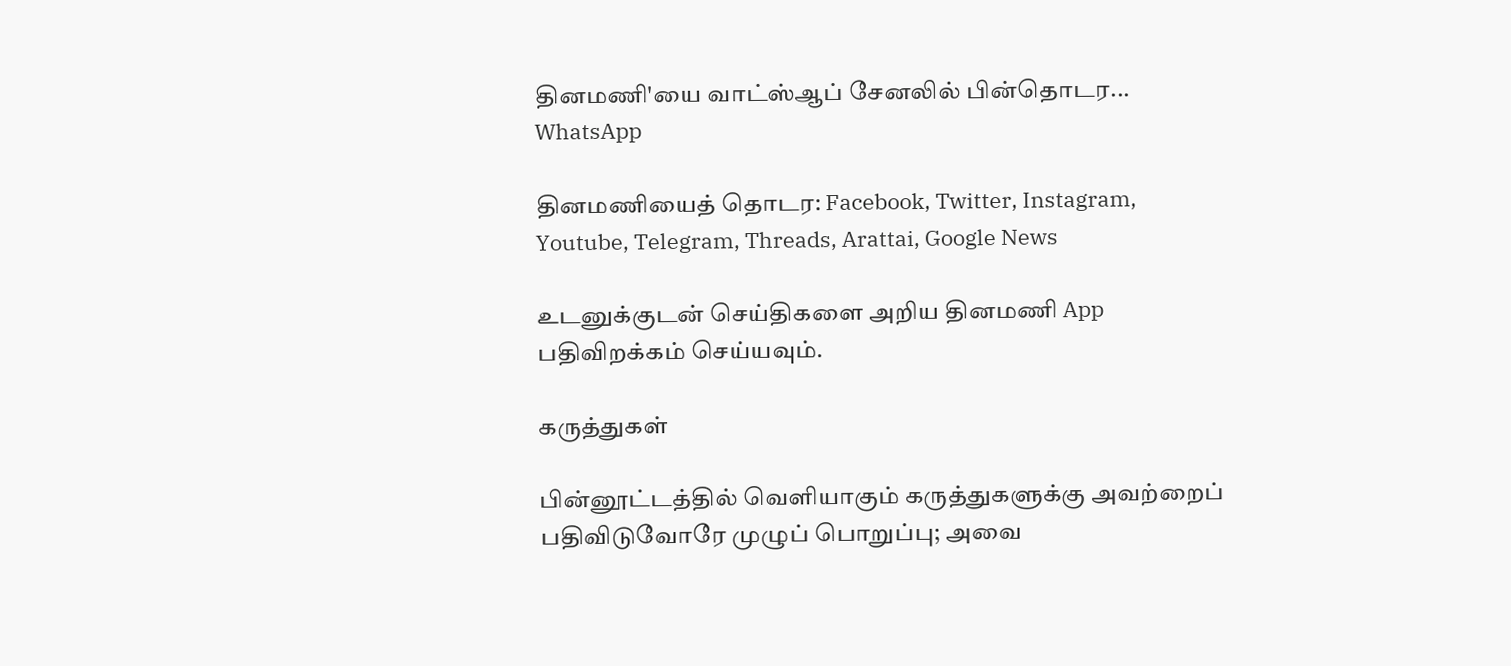தினமணி'யை வாட்ஸ்ஆப் சேனலில் பின்தொடர... WhatsApp

தினமணியைத் தொடர: Facebook, Twitter, Instagram, Youtube, Telegram, Threads, Arattai, Google News

உடனுக்குடன் செய்திகளை அறிய தினமணி App பதிவிறக்கம் செய்யவும்.

கருத்துகள்

பின்னூட்டத்தில் வெளியாகும் கருத்துகளுக்கு அவற்றைப் பதிவிடுவோரே முழுப் பொறுப்பு; அவை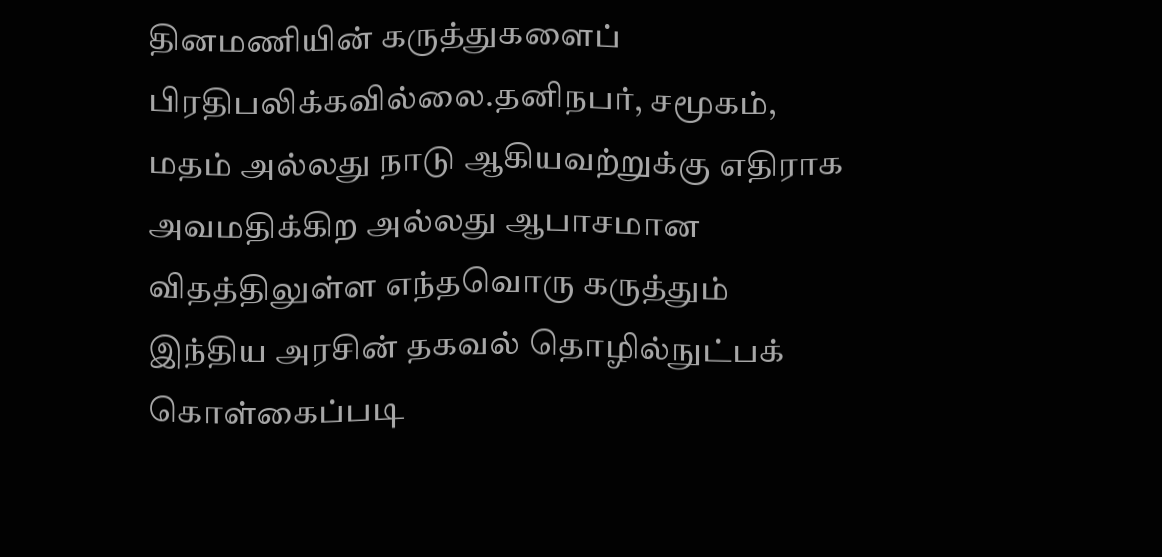தினமணியின் கருத்துகளைப் பிரதிபலிக்கவில்லை.தனிநபர், சமூகம், மதம் அல்லது நாடு ஆகியவற்றுக்கு எதிராக அவமதிக்கிற அல்லது ஆபாசமான விதத்திலுள்ள எந்தவொரு கருத்தும் இந்திய அரசின் தகவல் தொழில்நுட்பக் கொள்கைப்படி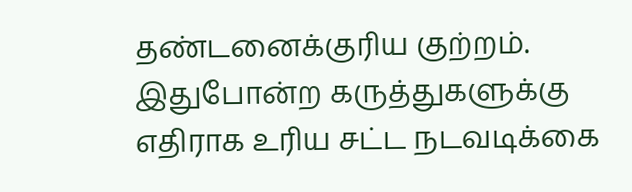தண்டனைக்குரிய குற்றம். இதுபோன்ற கருத்துகளுக்கு எதிராக உரிய சட்ட நடவடிக்கை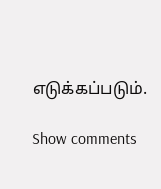எடுக்கப்படும்.

Show comments